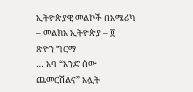ኢትዮጵያዊ መልኮች በአሜሪካ – መልክአ ኢትዮጵያ – ፬
ጽዮን ግርማ
… አባ “አንድ ሰው ጨመርሽልና” አሏት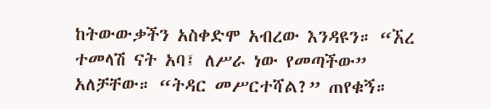ከትውውቃችን አስቀድሞ አብረው እንዳዩን። “ኧረ ተመላሽ ናት አባ፤ ለሥራ ነው የመጣችው” አለቻቸው። “ትዳር መሥርተሻል?” ጠየቁኝ።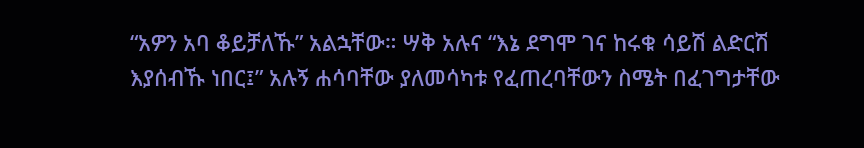“አዎን አባ ቆይቻለኹ” አልኋቸው። ሣቅ አሉና “እኔ ደግሞ ገና ከሩቁ ሳይሽ ልድርሽ እያሰብኹ ነበር፤” አሉኝ ሐሳባቸው ያለመሳካቱ የፈጠረባቸውን ስሜት በፈገግታቸው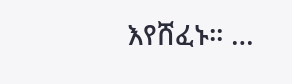እየሸፈኑ። …